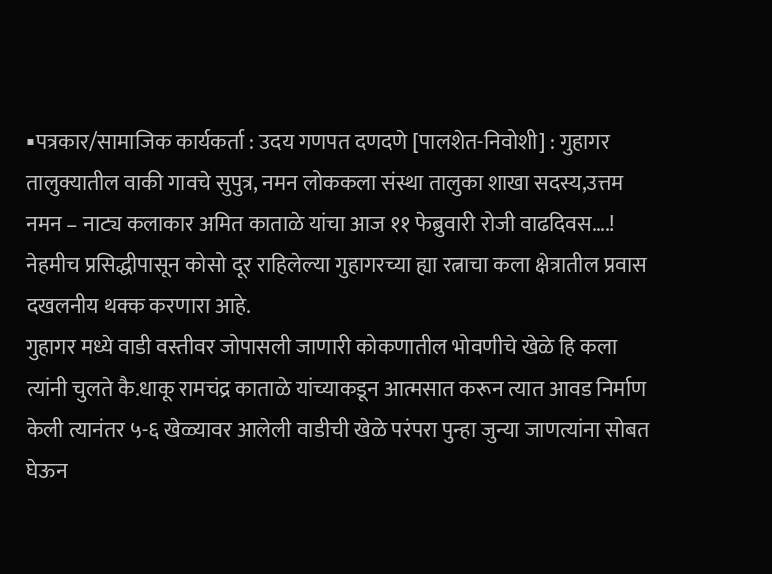▪पत्रकार/सामाजिक कार्यकर्ता : उदय गणपत दणदणे [पालशेत-निवोशी] : गुहागर तालुक्यातील वाकी गावचे सुपुत्र, नमन लोककला संस्था तालुका शाखा सदस्य,उत्तम नमन – नाट्य कलाकार अमित काताळे यांचा आज ११ फेब्रुवारी रोजी वाढदिवस….! नेहमीच प्रसिद्धीपासून कोसो दूर राहिलेल्या गुहागरच्या ह्या रत्नाचा कला क्षेत्रातील प्रवास दखलनीय थक्क करणारा आहे.
गुहागर मध्ये वाडी वस्तीवर जोपासली जाणारी कोकणातील भोवणीचे खेळे हि कला त्यांनी चुलते कै.धाकू रामचंद्र काताळे यांच्याकडून आत्मसात करून त्यात आवड निर्माण केली त्यानंतर ५-६ खेळ्यावर आलेली वाडीची खेळे परंपरा पुन्हा जुन्या जाणत्यांना सोबत घेऊन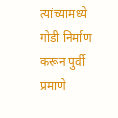त्यांच्यामध्ये गोडी निर्माण करून पुर्वी प्रमाणे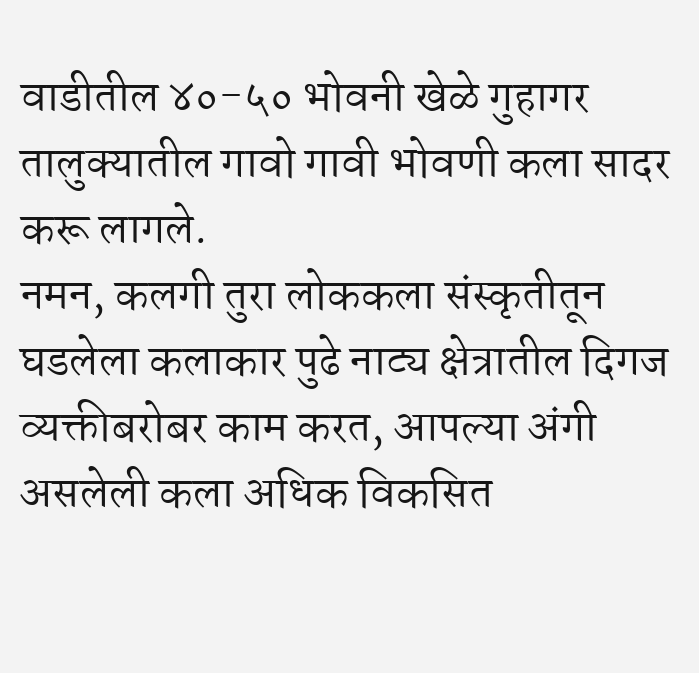वाडीतील ४०-५० भोवनी खेळे गुहागर तालुक्यातील गावो गावी भोवणी कला सादर करू लागले.
नमन, कलगी तुरा लोककला संस्कृतीतून घडलेला कलाकार पुढे नाट्य क्षेत्रातील दिगज व्यक्तीबरोबर काम करत, आपल्या अंगी असलेली कला अधिक विकसित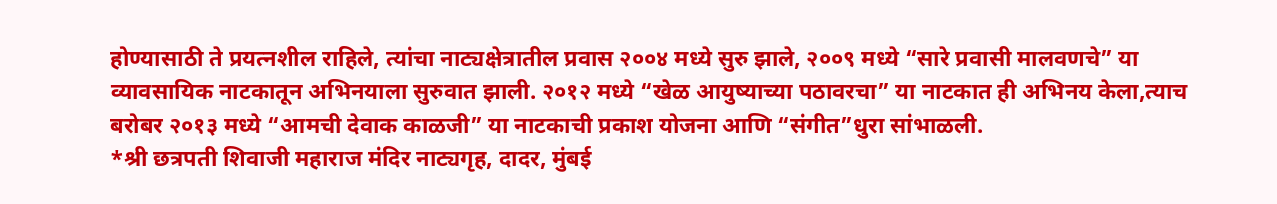होण्यासाठी ते प्रयत्नशील राहिले, त्यांचा नाट्यक्षेत्रातील प्रवास २००४ मध्ये सुरु झाले, २००९ मध्ये “सारे प्रवासी मालवणचे” या व्यावसायिक नाटकातून अभिनयाला सुरुवात झाली. २०१२ मध्ये “खेळ आयुष्याच्या पठावरचा” या नाटकात ही अभिनय केला,त्याच बरोबर २०१३ मध्ये “आमची देवाक काळजी” या नाटकाची प्रकाश योजना आणि “संगीत”धुरा सांभाळली.
*श्री छत्रपती शिवाजी महाराज मंदिर नाट्यगृह, दादर, मुंबई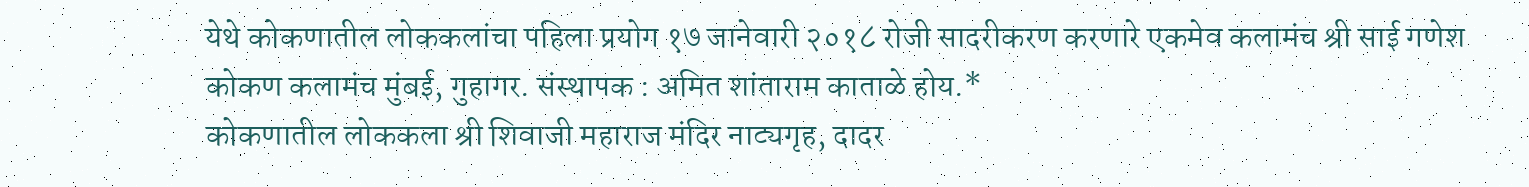येथे कोकणातील लोककलांचा पहिला प्रयोग १७ जानेवारी २०१८ रोजी सादरीकरण करणारे एकमेव कलामंच श्री साई गणेश कोकण कलामंच मुंबई, गुहागर. संस्थापक : अमित शांताराम काताळे होय.*
कोकणातील लोककला श्री शिवाजी महाराज मंदिर नाट्यगृह, दादर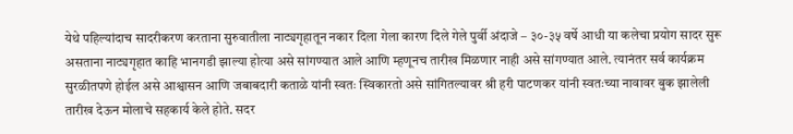येथे पहिल्यांदाच सादरीकरण करताना सुरुवातीला नाट्यगृहातून नकार दिला गेला कारण दिले गेले पुर्वी अंदाजे – ३०-३५ वर्षे आधी या कलेचा प्रयोग सादर सुरू असताना नाट्यगृहात काहि भानगडी झाल्या होत्या असे सांगण्यात आले आणि म्हणूनच तारीख मिळणार नाही असे सांगण्यात आले. त्यानंतर सर्व कार्यक्रम सुरळीतपणे होईल असे आश्वासन आणि जबाबदारी कताळे यांनी स्वतः स्विकारतो असे सांगितल्यावर श्री हरी पाटणकर यांनी स्वतःच्या नावावर बुक झालेली तारीख देऊन मोलाचे सहकार्य केले होते. सदर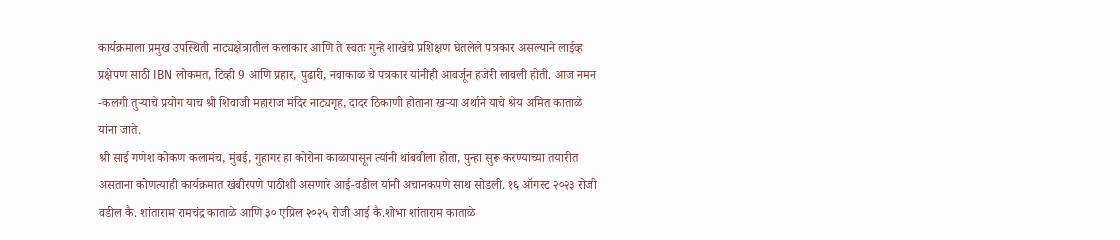कार्यक्रमाला प्रमुख उपस्थिती नाट्यक्षेत्रातील कलाकार आणि ते स्वतः गुन्हे शाखेचे प्रशिक्षण घेतलेले पत्रकार असल्याने लाईव्ह प्रक्षेपण साठी IBN लोकमत, टिव्ही 9 आणि प्रहार, पुढारी, नवाकाळ चे पत्रकार यांनीही आवर्जून हजेरी लावली होती. आज नमन -कलगी तुऱ्याचे प्रयोग याच श्री शिवाजी महाराज मंदिर नाट्यगृह, दादर ठिकाणी होताना खऱ्या अर्थाने याचे श्रेय अमित काताळे यांना जाते.
श्री साई गणेश कोकण कलामंच, मुंबई, गुहागर हा कोरोना काळापासून त्यांनी थांबवीला होता, पुन्हा सुरू करण्याच्या तयारीत असताना कोणत्याही कार्यक्रमात खंबीरपणे पाठीशी असणारे आई-वडील यांनी अचानकपणे साथ सोडली. १६ ऑगस्ट २०२३ रोजी वडील कै. शांताराम रामचंद्र काताळे आणि ३० एप्रिल २०२५ रोजी आई कै.शोभा शांताराम काताळे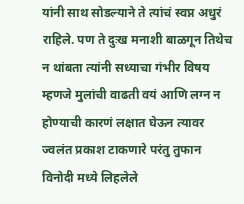यांनी साथ सोडल्याने ते त्यांचं स्वप्न अधुरं राहिले. पण ते दुःख मनाशी बाळगून तिथेच न थांबता त्यांनी सध्याचा गंभीर विषय म्हणजे मुलांची वाढती वयं आणि लग्न न होण्याची कारणं लक्षात घेऊन त्यावर ज्वलंत प्रकाश टाकणारे परंतु तुफान विनोदी मध्ये लिहलेले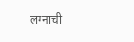लग्नाची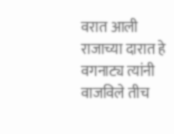वरात आली राजाच्या दारात हे वगनाट्य त्यांनी वाजविले तीच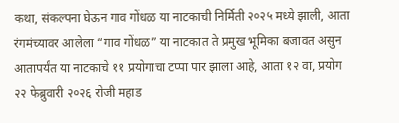कथा, संकल्पना घेऊन गाव गोंधळ या नाटकाची निर्मिती २०२५ मध्ये झाली, आता रंगमंच्यावर आलेला “गाव गोंधळ” या नाटकात ते प्रमुख भूमिका बजावत असुन आतापर्यंत या नाटकाचे ११ प्रयोगाचा टप्पा पार झाला आहे, आता १२ वा, प्रयोग २२ फेब्रुवारी २०२६ रोजी महाड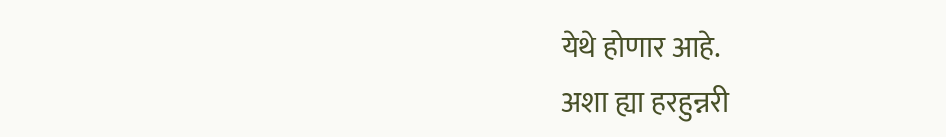येथे होणार आहे.
अशा ह्या हरहुन्नरी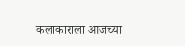कलाकाराला आजच्या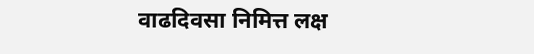वाढदिवसा निमित्त लक्ष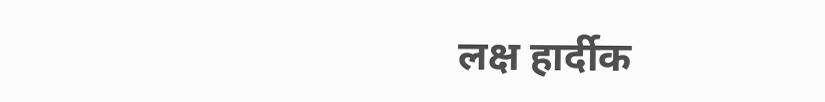लक्ष हार्दीक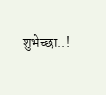शुभेच्छा..!